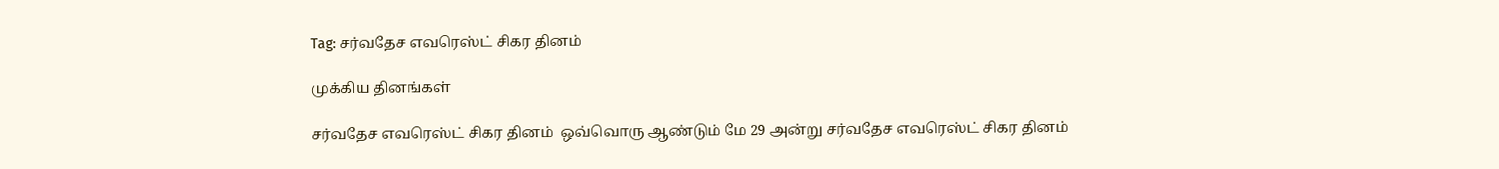Tag: சர்வதேச எவரெஸ்ட் சிகர தினம்

முக்கிய தினங்கள்

சர்வதேச எவரெஸ்ட் சிகர தினம்  ஒவ்வொரு ஆண்டும் மே 29 அன்று சர்வதேச எவரெஸ்ட் சிகர தினம்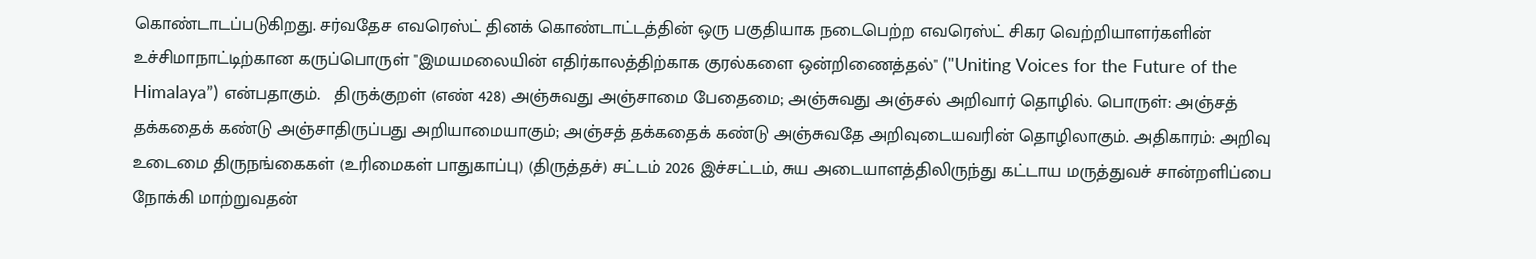கொண்டாடப்படுகிறது. சர்வதேச எவரெஸ்ட் தினக் கொண்டாட்டத்தின் ஒரு பகுதியாக நடைபெற்ற எவரெஸ்ட் சிகர வெற்றியாளர்களின் உச்சிமாநாட்டிற்கான கருப்பொருள் "இமயமலையின் எதிர்காலத்திற்காக குரல்களை ஒன்றிணைத்தல்" ("Uniting Voices for the Future of the Himalaya”) என்பதாகும்.   திருக்குறள் (எண் 428) அஞ்சுவது அஞ்சாமை பேதைமை; அஞ்சுவது அஞ்சல் அறிவார் தொழில். பொருள்: அஞ்சத் தக்கதைக் கண்டு அஞ்சாதிருப்பது அறியாமையாகும்; அஞ்சத் தக்கதைக் கண்டு அஞ்சுவதே அறிவுடையவரின் தொழிலாகும். அதிகாரம்: அறிவு உடைமை திருநங்கைகள் (உரிமைகள் பாதுகாப்பு) (திருத்தச்) சட்டம் 2026 இச்சட்டம், சுய அடையாளத்திலிருந்து கட்டாய மருத்துவச் சான்றளிப்பை நோக்கி மாற்றுவதன்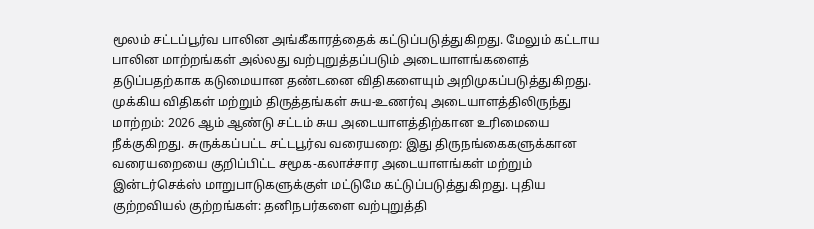மூலம் சட்டப்பூர்வ பாலின அங்கீகாரத்தைக் கட்டுப்படுத்துகிறது. மேலும் கட்டாய பாலின மாற்றங்கள் அல்லது வற்புறுத்தப்படும் அடையாளங்களைத் தடுப்பதற்காக கடுமையான தண்டனை விதிகளையும் அறிமுகப்படுத்துகிறது. முக்கிய விதிகள் மற்றும் திருத்தங்கள் சுய-உணர்வு அடையாளத்திலிருந்து மாற்றம்: 2026 ஆம் ஆண்டு சட்டம் சுய அடையாளத்திற்கான உரிமையை நீக்குகிறது. சுருக்கப்பட்ட சட்டபூர்வ வரையறை: இது திருநங்கைகளுக்கான வரையறையை குறிப்பிட்ட சமூக-கலாச்சார அடையாளங்கள் மற்றும் இன்டர்செக்ஸ் மாறுபாடுகளுக்குள் மட்டுமே கட்டுப்படுத்துகிறது. புதிய குற்றவியல் குற்றங்கள்: தனிநபர்களை வற்புறுத்தி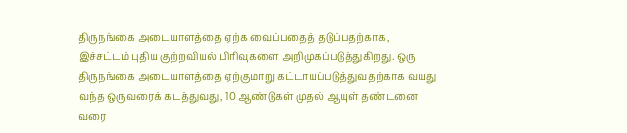திருநங்கை அடையாளத்தை ஏற்க வைப்பதைத் தடுப்பதற்காக, இச்சட்டம் புதிய குற்றவியல் பிரிவுகளை அறிமுகப்படுத்துகிறது. ஒரு திருநங்கை அடையாளத்தை ஏற்குமாறு கட்டாயப்படுத்துவதற்காக வயது வந்த ஒருவரைக் கடத்துவது, 10 ஆண்டுகள் முதல் ஆயுள் தண்டனை வரை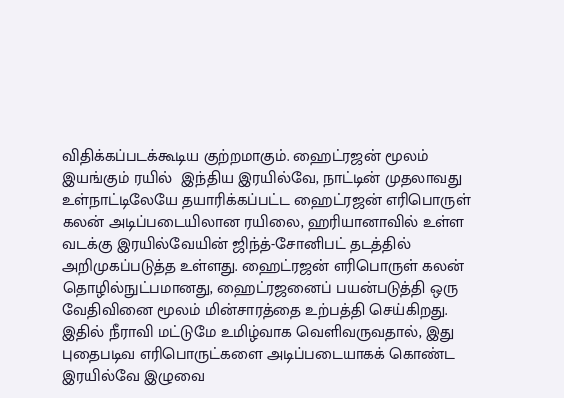விதிக்கப்படக்கூடிய குற்றமாகும். ஹைட்ரஜன் மூலம் இயங்கும் ரயில்  இந்திய இரயில்வே, நாட்டின் முதலாவது உள்நாட்டிலேயே தயாரிக்கப்பட்ட ஹைட்ரஜன் எரிபொருள் கலன் அடிப்படையிலான ரயிலை, ஹரியானாவில் உள்ள வடக்கு இரயில்வேயின் ஜிந்த்-சோனிபட் தடத்தில் அறிமுகப்படுத்த உள்ளது. ஹைட்ரஜன் எரிபொருள் கலன் தொழில்நுட்பமானது, ஹைட்ரஜனைப் பயன்படுத்தி ஒரு வேதிவினை மூலம் மின்சாரத்தை உற்பத்தி செய்கிறது. இதில் நீராவி மட்டுமே உமிழ்வாக வெளிவருவதால், இது புதைபடிவ எரிபொருட்களை அடிப்படையாகக் கொண்ட இரயில்வே இழுவை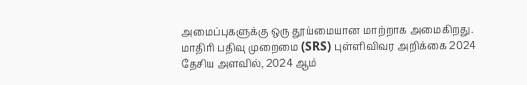அமைப்புகளுக்கு ஒரு தூய்மையான மாற்றாக அமைகிறது. மாதிரி பதிவு முறைமை (SRS) புள்ளிவிவர அறிக்கை 2024 தேசிய அளவில், 2024 ஆம்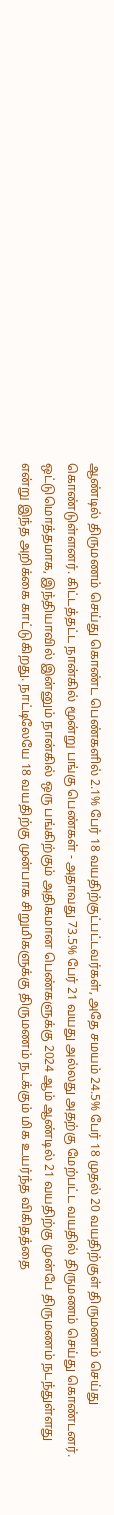ஆண்டில் திருமணம் செய்து கொண்ட பெண்களில் 2.1% பேர் 18 வயதிற்குட்பட்டவர்கள், அதே சமயம் 24.5% பேர் 18 முதல் 20 வயதிற்குள் திருமணம் செய்து கொண்டுள்ளனர். கிட்டத்தட்ட நான்கில் மூன்று பங்கு பெண்கள் - அதாவது 73.5% பேர் 21 வயது அல்லது அதற்கு மேற்பட்ட வயதில் திருமணம் செய்து கொண்டனர். ஒட்டுமொத்தமாக, இந்தியாவில் இன்னும் நான்கில் ஒரு பங்கிற்கும் அதிகமான பெண்களுக்கு 2024 ஆம் ஆண்டில் 21 வயதிற்கு முன்பே திருமணம் நடந்துள்ளது என்று இந்த அறிக்கை காட்டுகிறது. நாட்டிலேயே 18 வயதிற்கு முன்பாக சிறுமிகளுக்கு திருமணம் நடக்கும் மிக உயர்ந்த விகிதத்தை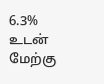6.3% உடன் மேற்கு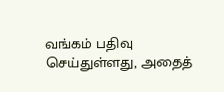வங்கம் பதிவு செய்துள்ளது, அதைத்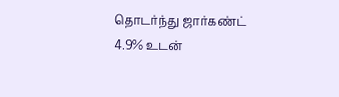தொடர்ந்து ஜார்கண்ட் 4.9% உடன்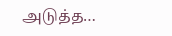அடுத்த…